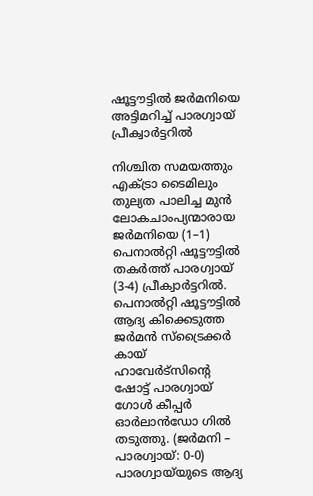ഷൂട്ടൗട്ടിൽ ജർമനിയെ അട്ടിമറിച്ച് പാരഗ്വായ്‌ പ്രീക്വാർട്ടറിൽ

നിശ്ചിത സമയത്തും എക്ട്രാ ടൈമിലും തുല്യത പാലിച്ച മുൻ ലോകചാംപ്യന്മാരായ ജർമനിയെ (1–1) പെനാൽറ്റി ഷൂട്ടൗട്ടിൽ തകർത്ത് പാരഗ്വായ്‌ (3-4) പ്രീക്വാർട്ടറിൽ. പെനാൽറ്റി ഷൂട്ടൗട്ടിൽ ആദ്യ കിക്കെടുത്ത ജർമൻ സ്ട്രൈക്കർ കായ് ഹാവേർട്സിന്റെ ഷോട്ട് പാരഗ്വായ്‌ ഗോൾ കീപ്പർ ഓർലാൻഡോ ഗിൽ തടുത്തു. (ജർമനി – പാരഗ്വായ്‌‌: 0-0) പാരഗ്വായ്‌‌യുടെ ആദ്യ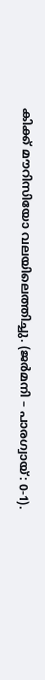കിക്ക് മൗറിസിയോ വലയിലെത്തിച്ചു. (ജർമനി – പാരഗ്വായ്‌‌: 0-1).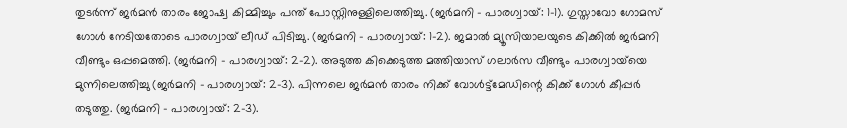തുടർന്ന് ജർമൻ താരം ജോഷ്വ കിമ്മിച്ചും പന്ത് പോസ്റ്റിനുള്ളിലെത്തിച്ചു. (ജർമനി – പാരഗ്വായ്‌‌: 1-1). ഗുസ്താവോ ഗോമസ് ഗോൾ നേടിയതോടെ പാരഗ്വായ്‌‌ ലീഡ് പിടിച്ചു. (ജർമനി – പാരഗ്വായ്‌‌: 1-2). ജമാൽ മ്യൂസിയാലയുടെ കിക്കിൽ ജർമനി വീണ്ടും ഒപ്പമെത്തി. (ജർമനി – പാരഗ്വായ്‌‌: 2-2). അടുത്ത കിക്കെടുത്ത മത്തിയാസ് ഗലാർസ വീണ്ടും പാരഗ്വായ്‌‌യെ മുന്നിലെത്തിച്ചു (ജർമനി – പാരഗ്വായ്‌‌: 2-3). പിന്നലെ ജർമൻ താരം നിക്ക് വോൾട്ട്മേഡിന്റെ കിക്ക് ഗോൾ കീപ്പർ തടുത്തു. (ജർമനി – പാരഗ്വായ്‌‌: 2-3).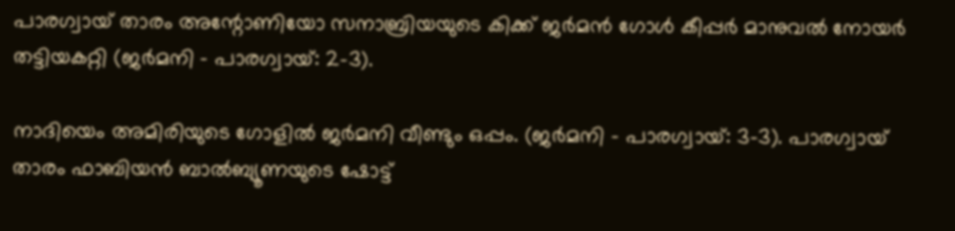പാരഗ്വായ്‌ താരം അന്റോണിയോ സനാബ്രിയയുടെ കിക്ക് ജർമൻ ഗോൾ കീപ്പർ മാനുവൽ നോയർ തട്ടിയകറ്റി (ജർമനി – പാരഗ്വായ്‌‌: 2-3).

നാദിയെം അമിരിയുടെ ഗോളിൽ ജർമനി വീണ്ടും ഒപ്പം. (ജർമനി – പാരഗ്വായ്‌‌: 3-3). പാരഗ്വായ്‌ താരം ഫാബിയൻ ബാൽബ്യൂണയുടെ ഷോട്ട്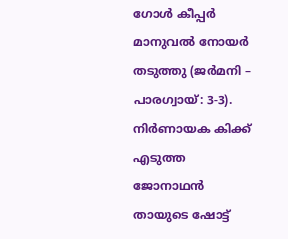ഗോൾ കീപ്പർ മാനുവൽ നോയർ തടുത്തു (ജർമനി – പാരഗ്വായ്‌‌: 3-3). നിർണായക കിക്ക് എടുത്ത ജോനാഥൻ തായുടെ ഷോട്ട്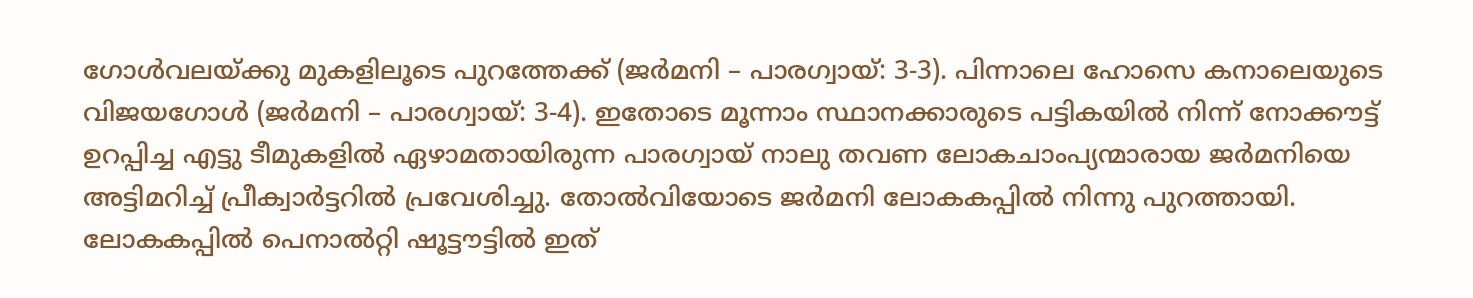ഗോൾവലയ്ക്കു മുകളിലൂടെ പുറത്തേക്ക് (ജർമനി – പാരഗ്വായ്‌‌: 3-3). പിന്നാലെ ഹോസെ കനാലെയുടെ വിജയഗോൾ (ജർമനി – പാരഗ്വായ്‌‌: 3-4). ഇതോടെ മൂന്നാം സ്ഥാനക്കാരുടെ പട്ടികയിൽ നിന്ന് നോക്കൗട്ട് ഉറപ്പിച്ച എട്ടു ടീമുകളിൽ ഏഴാമതായിരുന്ന പാരഗ്വായ്‌ നാലു തവണ ലോകചാംപ്യന്മാരായ ജർമനിയെ അട്ടിമറിച്ച് പ്രീക്വാർട്ടറിൽ പ്രവേശിച്ചു. തോൽവിയോടെ ജർമനി ലോകകപ്പിൽ നിന്നു പുറത്തായി. ലോകകപ്പിൽ പെനാൽറ്റി ഷൂട്ടൗട്ടിൽ ഇത്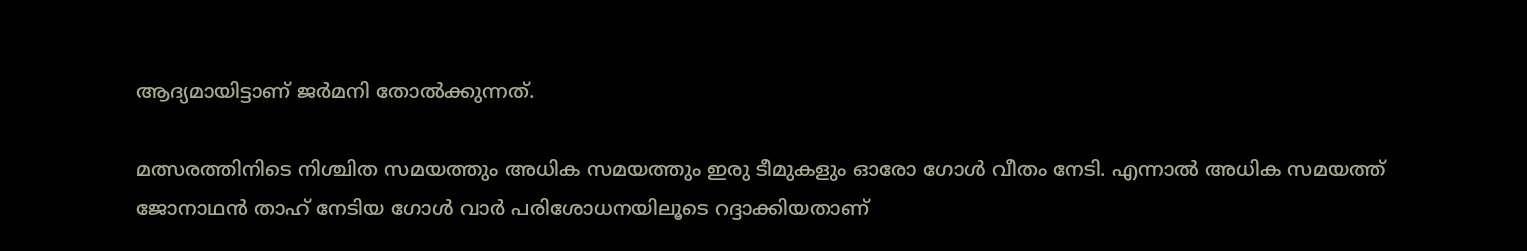ആദ്യമായിട്ടാണ് ജർമനി തോൽക്കുന്നത്.

മത്സരത്തിനിടെ നിശ്ചിത സമയത്തും അധിക സമയത്തും ഇരു ടീമുകളും ഓരോ ഗോള്‍ വീതം നേടി. എന്നാല്‍ അധിക സമയത്ത് ജോനാഥന്‍ താഹ് നേടിയ ഗോള്‍ വാര്‍ പരിശോധനയിലൂടെ റദ്ദാക്കിയതാണ്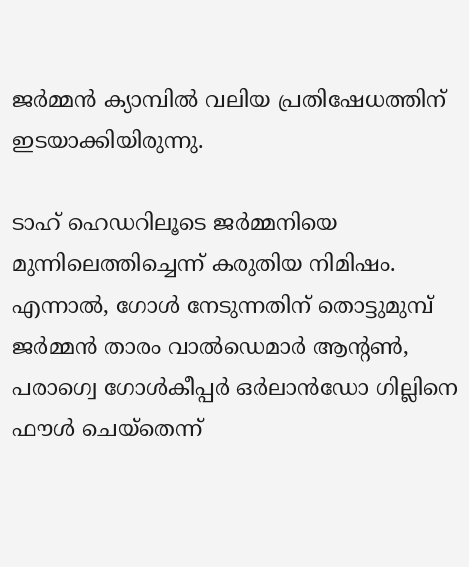ജര്‍മ്മന്‍ ക്യാമ്പില്‍ വലിയ പ്രതിഷേധത്തിന് ഇടയാക്കിയിരുന്നു.

ടാഹ് ഹെഡറിലൂടെ ജര്‍മ്മനിയെ മുന്നിലെത്തിച്ചെന്ന് കരുതിയ നിമിഷം. എന്നാല്‍, ഗോള്‍ നേടുന്നതിന് തൊട്ടുമുമ്പ് ജര്‍മ്മന്‍ താരം വാല്‍ഡെമാര്‍ ആന്റണ്‍, പരാഗ്വെ ഗോള്‍കീപ്പര്‍ ഒര്‍ലാന്‍ഡോ ഗില്ലിനെ ഫൗള്‍ ചെയ്‌തെന്ന്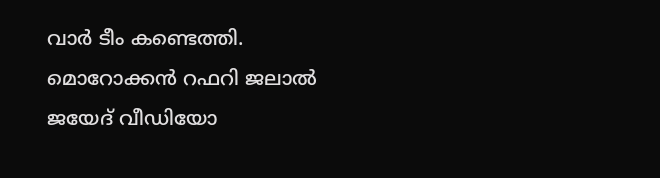വാര്‍ ടീം കണ്ടെത്തി. മൊറോക്കന്‍ റഫറി ജലാല്‍ ജയേദ് വീഡിയോ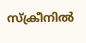സ്‌ക്രീനില്‍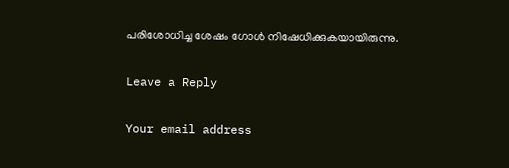പരിശോധിച്ച ശേഷം ഗോള്‍ നിഷേധിക്കുകയായിരുന്നു.

Leave a Reply

Your email address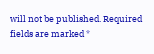will not be published. Required fields are marked *